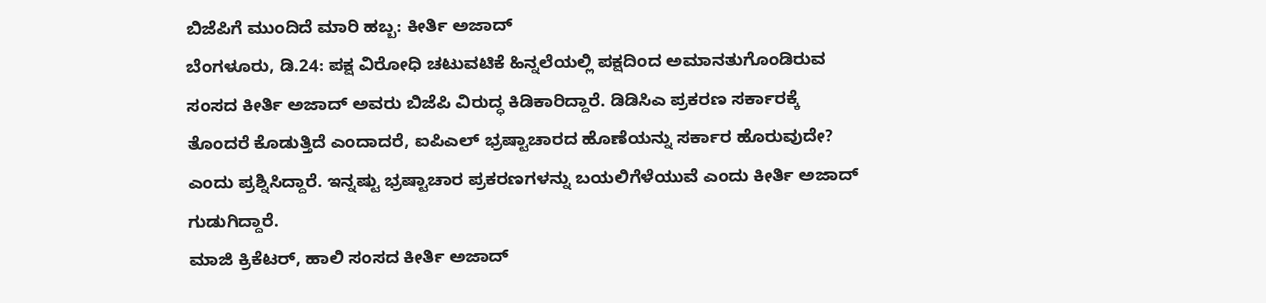ಬಿಜೆಪಿಗೆ ಮುಂದಿದೆ ಮಾರಿ ಹಬ್ಬ: ಕೀರ್ತಿ ಅಜಾದ್
ಬೆಂಗಳೂರು, ಡಿ.24: ಪಕ್ಷ ವಿರೋಧಿ ಚಟುವಟಿಕೆ ಹಿನ್ನಲೆಯಲ್ಲಿ ಪಕ್ಷದಿಂದ ಅಮಾನತುಗೊಂಡಿರುವ ಸಂಸದ ಕೀರ್ತಿ ಅಜಾದ್ ಅವರು ಬಿಜೆಪಿ ವಿರುದ್ಧ ಕಿಡಿಕಾರಿದ್ದಾರೆ. ಡಿಡಿಸಿಎ ಪ್ರಕರಣ ಸರ್ಕಾರಕ್ಕೆ ತೊಂದರೆ ಕೊಡುತ್ತಿದೆ ಎಂದಾದರೆ, ಐಪಿಎಲ್ ಭ್ರಷ್ಟಾಚಾರದ ಹೊಣೆಯನ್ನು ಸರ್ಕಾರ ಹೊರುವುದೇ? ಎಂದು ಪ್ರಶ್ನಿಸಿದ್ದಾರೆ. ಇನ್ನಷ್ಟು ಭ್ರಷ್ಟಾಚಾರ ಪ್ರಕರಣಗಳನ್ನು ಬಯಲಿಗೆಳೆಯುವೆ ಎಂದು ಕೀರ್ತಿ ಅಜಾದ್ ಗುಡುಗಿದ್ದಾರೆ.
ಮಾಜಿ ಕ್ರಿಕೆಟರ್, ಹಾಲಿ ಸಂಸದ ಕೀರ್ತಿ ಅಜಾದ್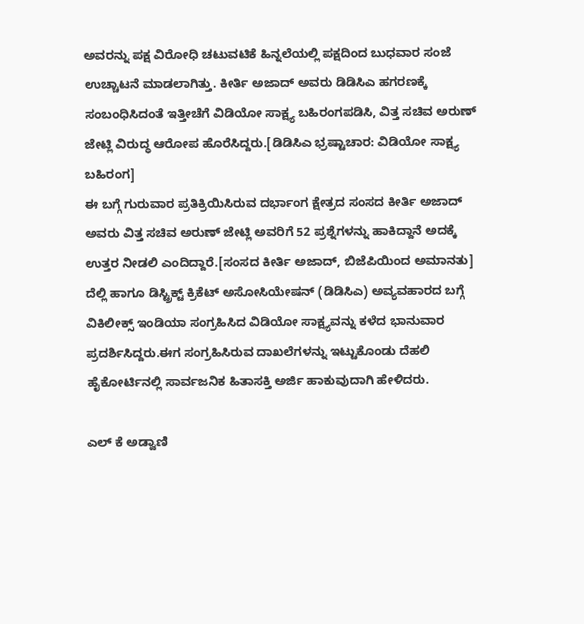ಅವರನ್ನು ಪಕ್ಷ ವಿರೋಧಿ ಚಟುವಟಿಕೆ ಹಿನ್ನಲೆಯಲ್ಲಿ ಪಕ್ಷದಿಂದ ಬುಧವಾರ ಸಂಜೆ ಉಚ್ಚಾಟನೆ ಮಾಡಲಾಗಿತ್ತು. ಕೀರ್ತಿ ಅಜಾದ್ ಅವರು ಡಿಡಿಸಿಎ ಹಗರಣಕ್ಕೆ ಸಂಬಂಧಿಸಿದಂತೆ ಇತ್ತೀಚೆಗೆ ವಿಡಿಯೋ ಸಾಕ್ಷ್ಯ ಬಹಿರಂಗಪಡಿಸಿ, ವಿತ್ತ ಸಚಿವ ಅರುಣ್ ಜೇಟ್ಲಿ ವಿರುದ್ಧ ಆರೋಪ ಹೊರೆಸಿದ್ದರು.[ಡಿಡಿಸಿಎ ಭ್ರಷ್ಟಾಚಾರ: ವಿಡಿಯೋ ಸಾಕ್ಷ್ಯ ಬಹಿರಂಗ]
ಈ ಬಗ್ಗೆ ಗುರುವಾರ ಪ್ರತಿಕ್ರಿಯಿಸಿರುವ ದರ್ಭಾಂಗ ಕ್ಷೇತ್ರದ ಸಂಸದ ಕೀರ್ತಿ ಅಜಾದ್ ಅವರು ವಿತ್ತ ಸಚಿವ ಅರುಣ್ ಜೇಟ್ಲಿ ಅವರಿಗೆ 52 ಪ್ರಶ್ನೆಗಳನ್ನು ಹಾಕಿದ್ದಾನೆ ಅದಕ್ಕೆ ಉತ್ತರ ನೀಡಲಿ ಎಂದಿದ್ದಾರೆ.[ಸಂಸದ ಕೀರ್ತಿ ಅಜಾದ್, ಬಿಜೆಪಿಯಿಂದ ಅಮಾನತು]
ದೆಲ್ಲಿ ಹಾಗೂ ಡಿಸ್ಟ್ರಿಕ್ಟ್ ಕ್ರಿಕೆಟ್ ಅಸೋಸಿಯೇಷನ್ (ಡಿಡಿಸಿಎ) ಅವ್ಯವಹಾರದ ಬಗ್ಗೆ ವಿಕಿಲೀಕ್ಸ್ ಇಂಡಿಯಾ ಸಂಗ್ರಹಿಸಿದ ವಿಡಿಯೋ ಸಾಕ್ಷ್ಯವನ್ನು ಕಳೆದ ಭಾನುವಾರ ಪ್ರದರ್ಶಿಸಿದ್ದರು.ಈಗ ಸಂಗ್ರಹಿಸಿರುವ ದಾಖಲೆಗಳನ್ನು ಇಟ್ಟುಕೊಂಡು ದೆಹಲಿ ಹೈಕೋರ್ಟಿನಲ್ಲಿ ಸಾರ್ವಜನಿಕ ಹಿತಾಸಕ್ತಿ ಅರ್ಜಿ ಹಾಕುವುದಾಗಿ ಹೇಳಿದರು.

ಎಲ್ ಕೆ ಅಡ್ವಾಣಿ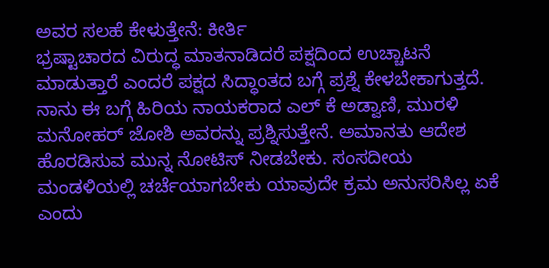ಅವರ ಸಲಹೆ ಕೇಳುತ್ತೇನೆ: ಕೀರ್ತಿ
ಭ್ರಷ್ಟಾಚಾರದ ವಿರುದ್ಧ ಮಾತನಾಡಿದರೆ ಪಕ್ಷದಿಂದ ಉಚ್ಚಾಟನೆ ಮಾಡುತ್ತಾರೆ ಎಂದರೆ ಪಕ್ಷದ ಸಿದ್ಧಾಂತದ ಬಗ್ಗೆ ಪ್ರಶ್ನೆ ಕೇಳಬೇಕಾಗುತ್ತದೆ. ನಾನು ಈ ಬಗ್ಗೆ ಹಿರಿಯ ನಾಯಕರಾದ ಎಲ್ ಕೆ ಅಡ್ವಾಣಿ, ಮುರಳಿ ಮನೋಹರ್ ಜೋಶಿ ಅವರನ್ನು ಪ್ರಶ್ನಿಸುತ್ತೇನೆ. ಅಮಾನತು ಆದೇಶ ಹೊರಡಿಸುವ ಮುನ್ನ ನೋಟಿಸ್ ನೀಡಬೇಕು. ಸಂಸದೀಯ ಮಂಡಳಿಯಲ್ಲಿ ಚರ್ಚೆಯಾಗಬೇಕು ಯಾವುದೇ ಕ್ರಮ ಅನುಸರಿಸಿಲ್ಲ ಏಕೆ ಎಂದು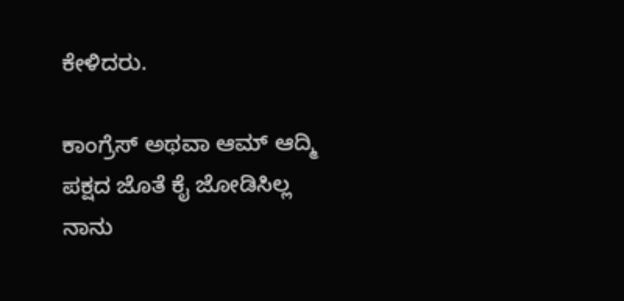ಕೇಳಿದರು.

ಕಾಂಗ್ರೆಸ್ ಅಥವಾ ಆಮ್ ಆದ್ಮಿ ಪಕ್ಷದ ಜೊತೆ ಕೈ ಜೋಡಿಸಿಲ್ಲ
ನಾನು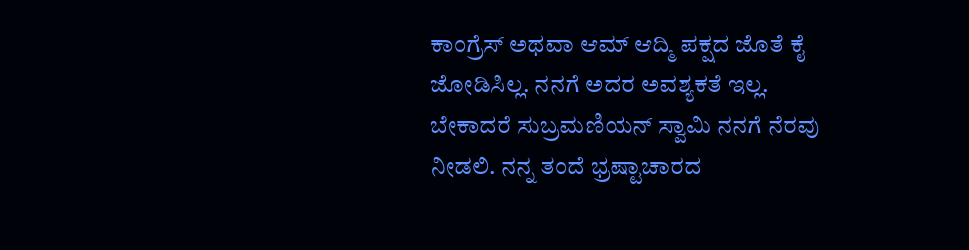ಕಾಂಗ್ರೆಸ್ ಅಥವಾ ಆಮ್ ಆದ್ಮಿ ಪಕ್ಷದ ಜೊತೆ ಕೈ ಜೋಡಿಸಿಲ್ಲ. ನನಗೆ ಅದರ ಅವಶ್ಯಕತೆ ಇಲ್ಲ. ಬೇಕಾದರೆ ಸುಬ್ರಮಣಿಯನ್ ಸ್ವಾಮಿ ನನಗೆ ನೆರವು ನೀಡಲಿ. ನನ್ನ ತಂದೆ ಭ್ರಷ್ಟಾಚಾರದ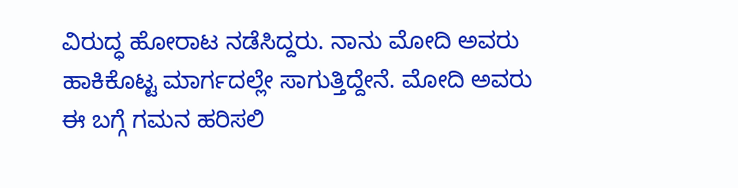ವಿರುದ್ಧ ಹೋರಾಟ ನಡೆಸಿದ್ದರು. ನಾನು ಮೋದಿ ಅವರು ಹಾಕಿಕೊಟ್ಟ ಮಾರ್ಗದಲ್ಲೇ ಸಾಗುತ್ತಿದ್ದೇನೆ. ಮೋದಿ ಅವರು ಈ ಬಗ್ಗೆ ಗಮನ ಹರಿಸಲಿ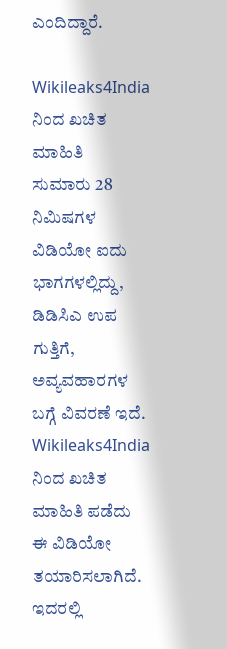ಎಂದಿದ್ದಾರೆ.

Wikileaks4India ನಿಂದ ಖಚಿತ ಮಾಹಿತಿ
ಸುಮಾರು 28 ನಿಮಿಷಗಳ ವಿಡಿಯೋ ಐದು ಭಾಗಗಳಲ್ಲಿದ್ದು, ಡಿಡಿಸಿಎ ಉಪ ಗುತ್ತಿಗೆ, ಅವ್ಯವಹಾರಗಳ ಬಗ್ಗೆ ವಿವರಣೆ ಇದೆ. Wikileaks4India ನಿಂದ ಖಚಿತ ಮಾಹಿತಿ ಪಡೆದು ಈ ವಿಡಿಯೋ ತಯಾರಿಸಲಾಗಿದೆ. ಇದರಲ್ಲಿ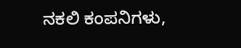ನಕಲಿ ಕಂಪನಿಗಳು,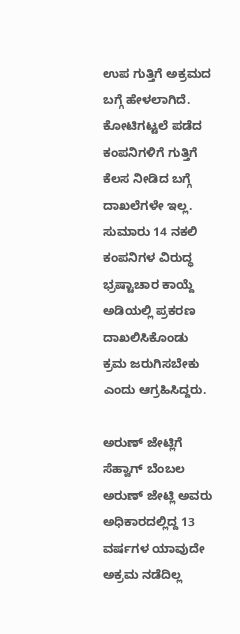ಉಪ ಗುತ್ತಿಗೆ ಅಕ್ರಮದ ಬಗ್ಗೆ ಹೇಳಲಾಗಿದೆ. ಕೋಟಿಗಟ್ಟಲೆ ಪಡೆದ ಕಂಪನಿಗಳಿಗೆ ಗುತ್ತಿಗೆ ಕೆಲಸ ನೀಡಿದ ಬಗ್ಗೆ ದಾಖಲೆಗಳೇ ಇಲ್ಲ. ಸುಮಾರು 14 ನಕಲಿ ಕಂಪನಿಗಳ ವಿರುದ್ಧ ಭ್ರಷ್ಟಾಚಾರ ಕಾಯ್ದೆ ಅಡಿಯಲ್ಲಿ ಪ್ರಕರಣ ದಾಖಲಿಸಿಕೊಂಡು ಕ್ರಮ ಜರುಗಿಸಬೇಕು ಎಂದು ಆಗ್ರಹಿಸಿದ್ದರು.

ಅರುಣ್ ಜೇಟ್ಲಿಗೆ ಸೆಹ್ವಾಗ್ ಬೆಂಬಲ
ಅರುಣ್ ಜೇಟ್ಲಿ ಅವರು ಅಧಿಕಾರದಲ್ಲಿದ್ದ 13 ವರ್ಷಗಳ ಯಾವುದೇ ಅಕ್ರಮ ನಡೆದಿಲ್ಲ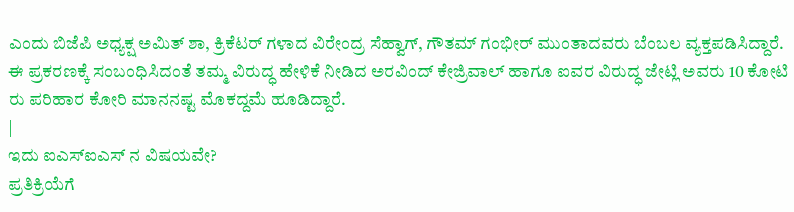ಎಂದು ಬಿಜೆಪಿ ಅಧ್ಯಕ್ಷ ಅಮಿತ್ ಶಾ, ಕ್ರಿಕೆಟರ್ ಗಳಾದ ವಿರೇಂದ್ರ ಸೆಹ್ವಾಗ್, ಗೌತಮ್ ಗಂಭೀರ್ ಮುಂತಾದವರು ಬೆಂಬಲ ವ್ಯಕ್ತಪಡಿಸಿದ್ದಾರೆ. ಈ ಪ್ರಕರಣಕ್ಕೆ ಸಂಬಂಧಿಸಿದಂತೆ ತಮ್ಮ ವಿರುದ್ಧ ಹೇಳಿಕೆ ನೀಡಿದ ಅರವಿಂದ್ ಕೇಜ್ರಿವಾಲ್ ಹಾಗೂ ಐವರ ವಿರುದ್ಧ ಜೇಟ್ಲಿ ಅವರು 10 ಕೋಟಿ ರು ಪರಿಹಾರ ಕೋರಿ ಮಾನನಷ್ಟ ಮೊಕದ್ದಮೆ ಹೂಡಿದ್ದಾರೆ.
|
ಇದು ಐಎಸ್ಐಎಸ್ ನ ವಿಷಯವೇ?
ಪ್ರತಿಕ್ರಿಯೆಗೆ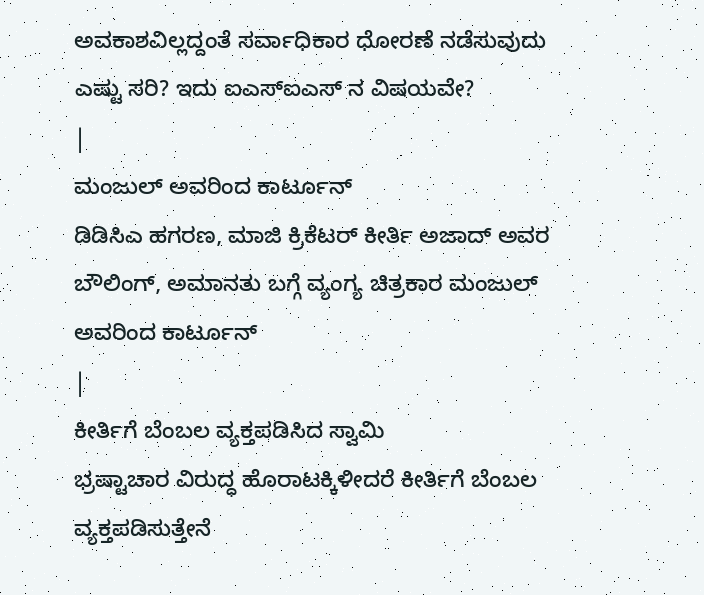ಅವಕಾಶವಿಲ್ಲದ್ದಂತೆ ಸರ್ವಾಧಿಕಾರ ಧೋರಣೆ ನಡೆಸುವುದು ಎಷ್ಟು ಸರಿ? ಇದು ಐಎಸ್ಐಎಸ್ ನ ವಿಷಯವೇ?
|
ಮಂಜುಲ್ ಅವರಿಂದ ಕಾರ್ಟೂನ್
ಡಿಡಿಸಿಎ ಹಗರಣ, ಮಾಜಿ ಕ್ರಿಕೆಟರ್ ಕೀರ್ತಿ ಅಜಾದ್ ಅವರ ಬೌಲಿಂಗ್, ಅಮಾನತು ಬಗ್ಗೆ ವ್ಯಂಗ್ಯ ಚಿತ್ರಕಾರ ಮಂಜುಲ್ ಅವರಿಂದ ಕಾರ್ಟೂನ್
|
ಕೀರ್ತಿಗೆ ಬೆಂಬಲ ವ್ಯಕ್ತಪಡಿಸಿದ ಸ್ವಾಮಿ
ಭ್ರಷ್ಟಾಚಾರ ವಿರುದ್ಧ ಹೊರಾಟಕ್ಕಿಳೀದರೆ ಕೀರ್ತಿಗೆ ಬೆಂಬಲ ವ್ಯಕ್ತಪಡಿಸುತ್ತೇನೆ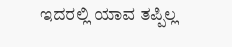ಇದರಲ್ಲಿ ಯಾವ ತಪ್ಪಿಲ್ಲ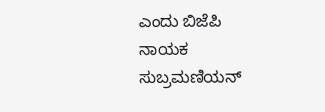ಎಂದು ಬಿಜೆಪಿ ನಾಯಕ ಸುಬ್ರಮಣಿಯನ್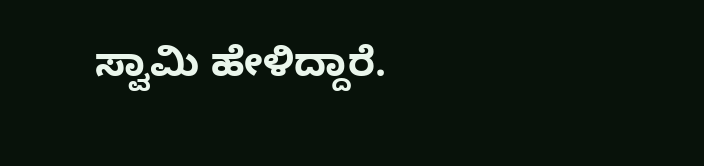ಸ್ವಾಮಿ ಹೇಳಿದ್ದಾರೆ.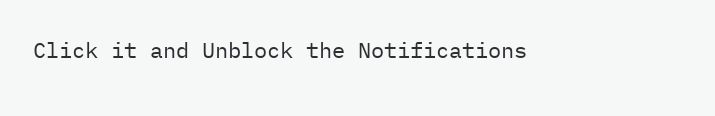Click it and Unblock the Notifications